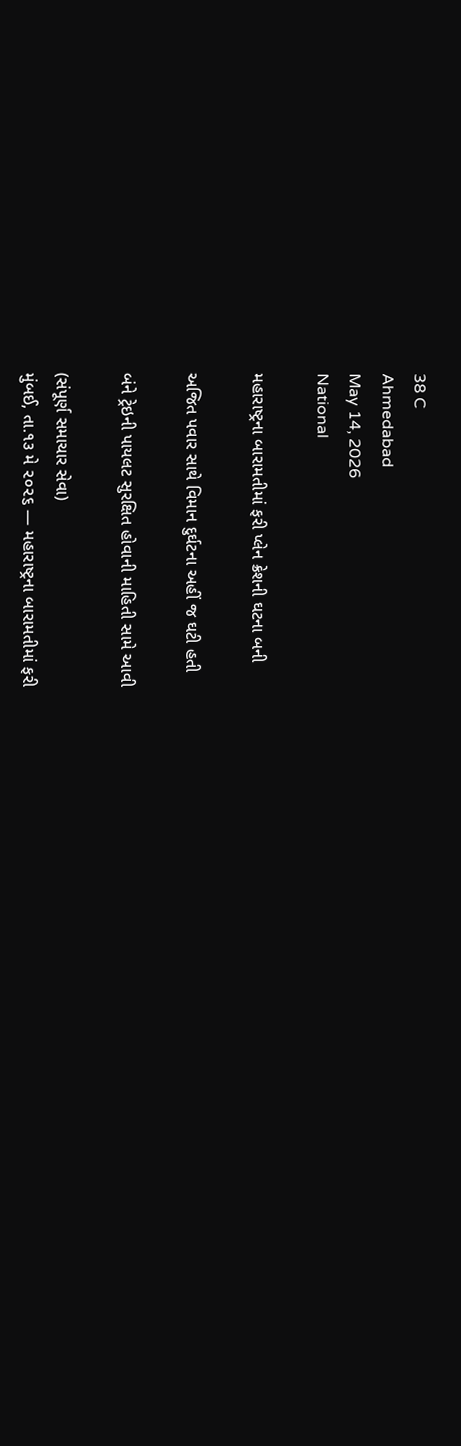38 C
Ahmedabad
May 14, 2026
National

મહારાષ્ટ્રના બારામતીમાં ફરી પ્લેન ક્રેશની ઘટના બની

અજિત પવાર સાથે વિમાન દુર્ઘટના અહીં જ ઘટી હતી

બંને ટ્રેઇની પાયલટ સુરક્ષિત હોવાની માહિતી સામે આવી

(સંપૂર્ણ સમાચાર સેવા)
મુંબઈ, તા.૧૩ મે ૨૦૨૬ — મહારાષ્ટ્રના બારામતીમાં ફરી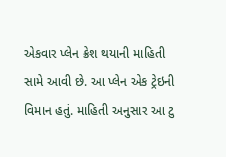એકવાર પ્લેન ક્રેશ થયાની માહિતી સામે આવી છે. આ પ્લેન એક ટ્રેઇની વિમાન હતું. માહિતી અનુસાર આ ટુ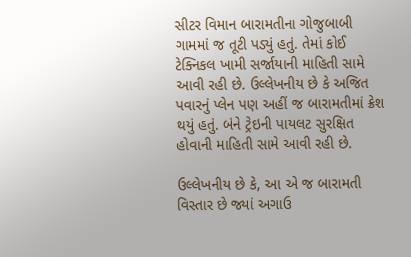સીટર વિમાન બારામતીના ગોજુબાબી ગામમાં જ તૂટી પડ્યું હતું. તેમાં કોઈ ટેક્નિકલ ખામી સર્જાયાની માહિતી સામે આવી રહી છે. ઉલ્લેખનીય છે કે અજિત પવારનું પ્લેન પણ અહીં જ બારામતીમાં ક્રેશ થયું હતું. બંને ટ્રેઇની પાયલટ સુરક્ષિત હોવાની માહિતી સામે આવી રહી છે.

ઉલ્લેખનીય છે કે, આ એ જ બારામતી વિસ્તાર છે જ્યાં અગાઉ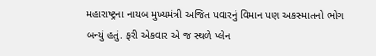મહારાષ્ટ્રના નાયબ મુખ્યમંત્રી અજિત પવારનું વિમાન પણ અકસ્માતનો ભોગ બન્યું હતું. ફરી એકવાર એ જ સ્થળે પ્લેન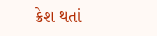ક્રેશ થતાં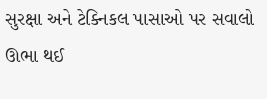સુરક્ષા અને ટેક્નિકલ પાસાઓ પર સવાલો ઊભા થઈ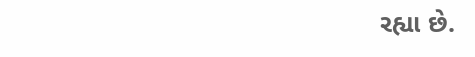રહ્યા છે.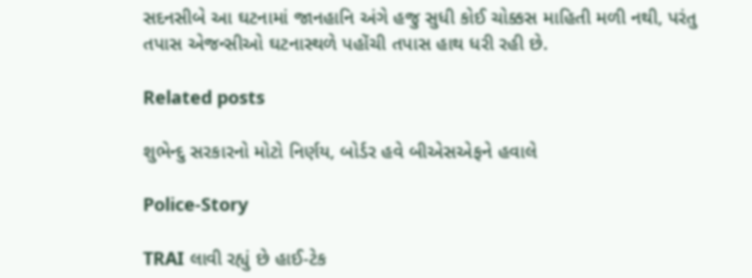સદનસીબે આ ઘટનામાં જાનહાનિ અંગે હજુ સુધી કોઈ ચોક્કસ માહિતી મળી નથી, પરંતુ તપાસ એજન્સીઓ ઘટનાસ્થળે પહોંચી તપાસ હાથ ધરી રહી છે.

Related posts

શુભેન્દુ સરકારનો મોટો નિર્ણય, બોર્ડર હવે બીએસએફને હવાલે

Police-Story

TRAI લાવી રહ્યું છે હાઈ-ટેક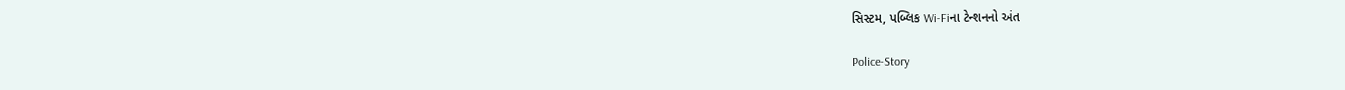સિસ્ટમ, પબ્લિક Wi-Fiના ટેન્શનનો અંત

Police-Story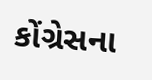કોંગ્રેસના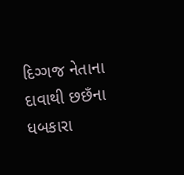દિગ્ગજ નેતાના દાવાથી છછઁના ધબકારા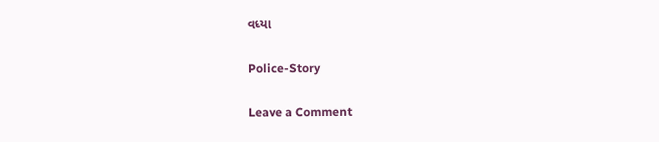વધ્યા

Police-Story

Leave a Comment